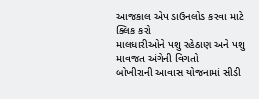આજકાલ એપ ડાઉનલોડ કરવા માટે ક્લિક કરો
માલધારીઓને પશુ રહેઠાણ અને પશુ માવજત અંગેની વિગતો
બોખીરાની આવાસ યોજનામાં સીડી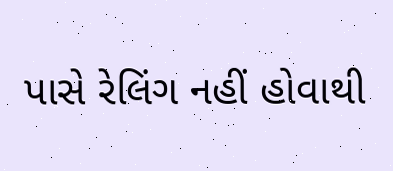પાસે રેલિંગ નહીં હોવાથી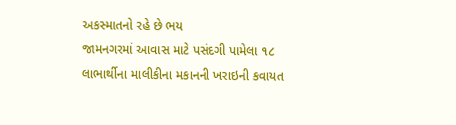અકસ્માતનો રહે છે ભય
જામનગરમાં આવાસ માટે પસંદગી પામેલા ૧૮ લાભાર્થીના માલીકીના મકાનની ખરાઇની કવાયત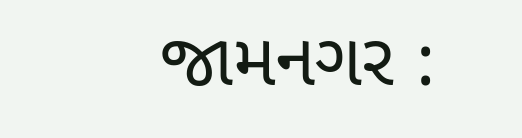જામનગર :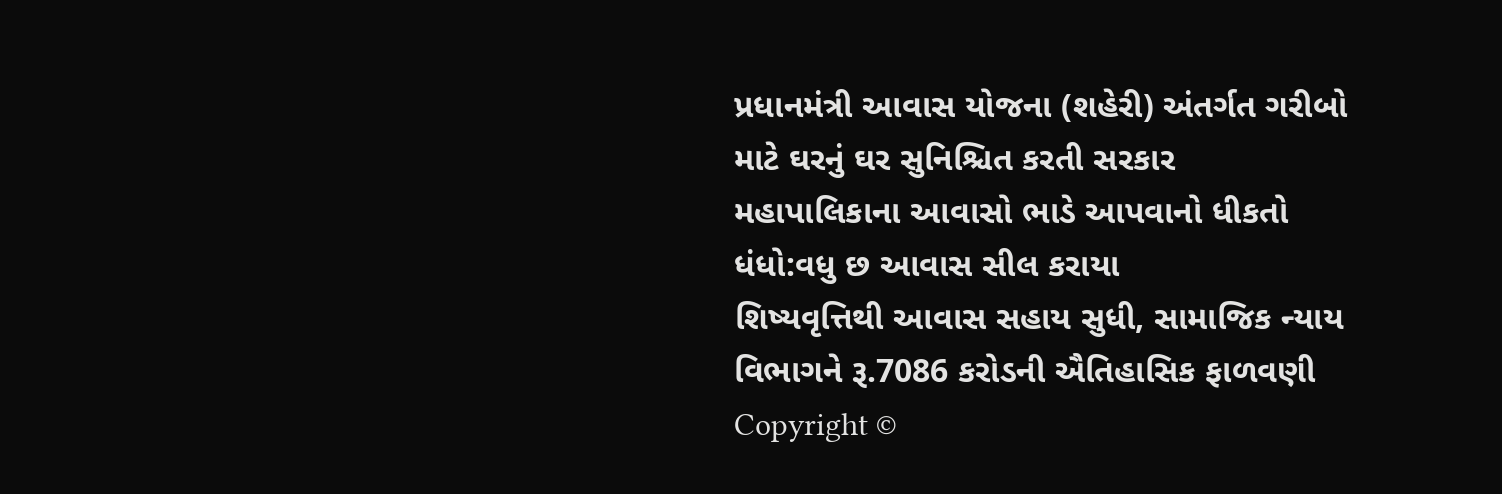પ્રધાનમંત્રી આવાસ યોજના (શહેરી) અંતર્ગત ગરીબો માટે ઘરનું ઘર સુનિશ્ચિત કરતી સરકાર
મહાપાલિકાના આવાસો ભાડે આપવાનો ધીકતો ધંધો:વધુ છ આવાસ સીલ કરાયા
શિષ્યવૃત્તિથી આવાસ સહાય સુધી, સામાજિક ન્યાય વિભાગને રૂ.7086 કરોડની ઐતિહાસિક ફાળવણી
Copyright ©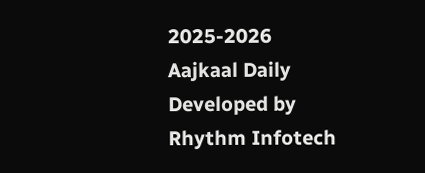2025-2026 Aajkaal Daily
Developed by Rhythm Infotech